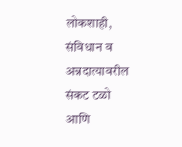लोकशाही, संविधान व अन्नदात्यावरील संकट टळो आणि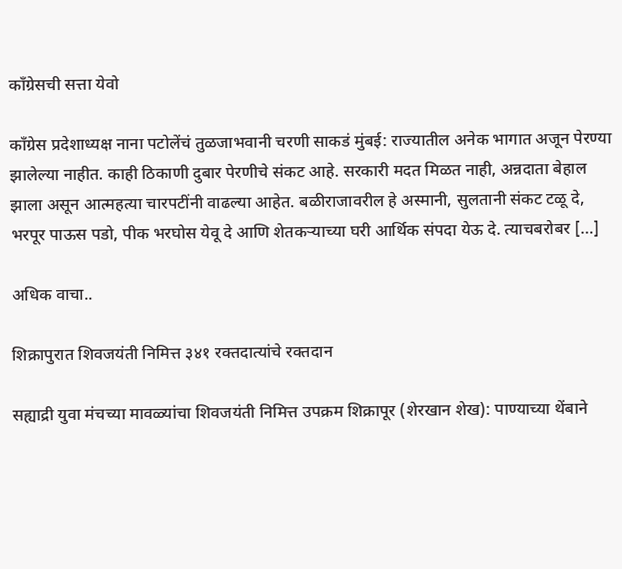काँग्रेसची सत्ता येवो

काँग्रेस प्रदेशाध्यक्ष नाना पटोलेंचं तुळजाभवानी चरणी साकडं मुंबई: राज्यातील अनेक भागात अजून पेरण्या झालेल्या नाहीत. काही ठिकाणी दुबार पेरणीचे संकट आहे. सरकारी मदत मिळत नाही, अन्नदाता बेहाल झाला असून आत्महत्या चारपटींनी वाढल्या आहेत. बळीराजावरील हे अस्मानी, सुलतानी संकट टळू दे, भरपूर पाऊस पडो, पीक भरघोस येवू दे आणि शेतकऱ्याच्या घरी आर्थिक संपदा येऊ दे. त्याचबरोबर […]

अधिक वाचा..

शिक्रापुरात शिवजयंती निमित्त ३४१ रक्तदात्यांचे रक्तदान

सह्याद्री युवा मंचच्या मावळ्यांचा शिवजयंती निमित्त उपक्रम शिक्रापूर (शेरखान शेख): पाण्याच्या थेंबाने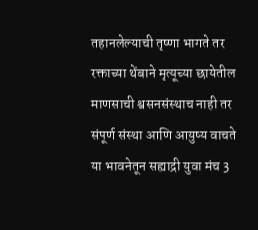तहानलेल्याची तृष्णा भागते तर रक्ताच्या थेंबाने मृत्यूच्या छायेतील माणसाची श्वसनसंस्थाच नाही तर संपूर्ण संस्था आणि आयुष्य वाचते या भावनेतून सह्याद्री युवा मंच 3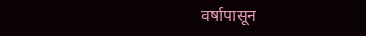वर्षापासून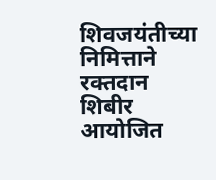शिवजयंतीच्या निमित्ताने रक्तदान शिबीर आयोजित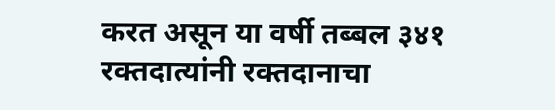करत असून या वर्षी तब्बल ३४१ रक्तदात्यांनी रक्तदानाचा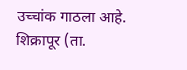उच्चांक गाठला आहे. शिक्रापूर (ता.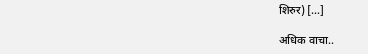शिरुर) […]

अधिक वाचा..